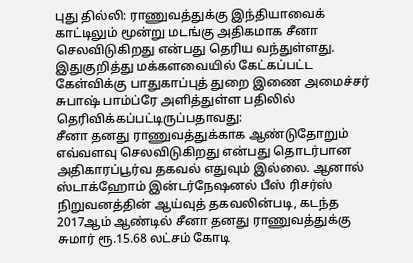புது தில்லி: ராணுவத்துக்கு இந்தியாவைக் காட்டிலும் மூன்று மடங்கு அதிகமாக சீனா செலவிடுகிறது என்பது தெரிய வந்துள்ளது.
இதுகுறித்து மக்களவையில் கேட்கப்பட்ட கேள்விக்கு பாதுகாப்புத் துறை இணை அமைச்சர் சுபாஷ் பாம்ப்ரே அளித்துள்ள பதிலில் தெரிவிக்கப்பட்டிருப்பதாவது:
சீனா தனது ராணுவத்துக்காக ஆண்டுதோறும் எவ்வளவு செலவிடுகிறது என்பது தொடர்பான அதிகாரப்பூர்வ தகவல் எதுவும் இல்லை. ஆனால் ஸ்டாக்ஹோம் இன்டர்நேஷனல் பீஸ் ரிசர்ஸ் நிறுவனத்தின் ஆய்வுத் தகவலின்படி, கடந்த 2017ஆம் ஆண்டில் சீனா தனது ராணுவத்துக்கு சுமார் ரூ.15.68 லட்சம் கோடி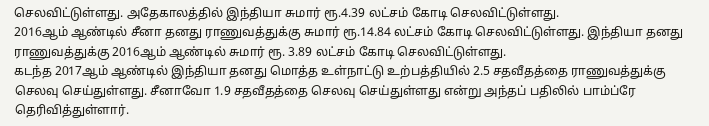செலவிட்டுள்ளது. அதேகாலத்தில் இந்தியா சுமார் ரூ.4.39 லட்சம் கோடி செலவிட்டுள்ளது.
2016ஆம் ஆண்டில் சீனா தனது ராணுவத்துக்கு சுமார் ரூ.14.84 லட்சம் கோடி செலவிட்டுள்ளது. இந்தியா தனது ராணுவத்துக்கு 2016ஆம் ஆண்டில் சுமார் ரூ. 3.89 லட்சம் கோடி செலவிட்டுள்ளது.
கடந்த 2017ஆம் ஆண்டில் இந்தியா தனது மொத்த உள்நாட்டு உற்பத்தியில் 2.5 சதவீதத்தை ராணுவத்துக்கு செலவு செய்துள்ளது. சீனாவோ 1.9 சதவீதத்தை செலவு செய்துள்ளது என்று அந்தப் பதிலில் பாம்ப்ரே தெரிவித்துள்ளார்.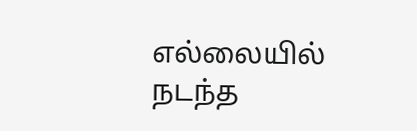எல்லையில் நடந்த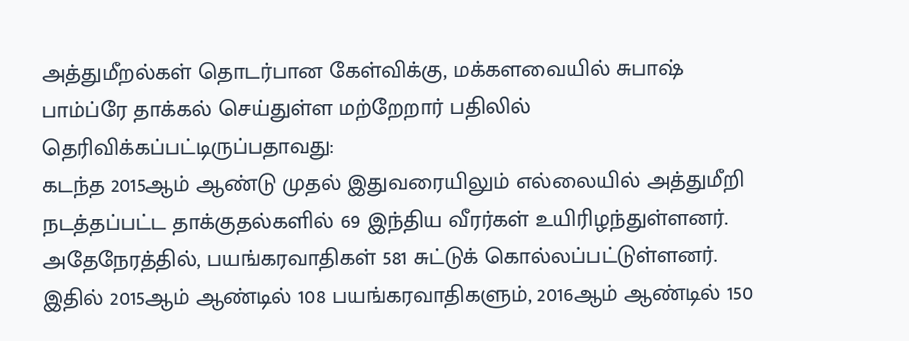அத்துமீறல்கள் தொடர்பான கேள்விக்கு, மக்களவையில் சுபாஷ் பாம்ப்ரே தாக்கல் செய்துள்ள மற்றேறார் பதிலில் தெரிவிக்கப்பட்டிருப்பதாவது:
கடந்த 2015ஆம் ஆண்டு முதல் இதுவரையிலும் எல்லையில் அத்துமீறி நடத்தப்பட்ட தாக்குதல்களில் 69 இந்திய வீரர்கள் உயிரிழந்துள்ளனர். அதேநேரத்தில், பயங்கரவாதிகள் 581 சுட்டுக் கொல்லப்பட்டுள்ளனர். இதில் 2015ஆம் ஆண்டில் 108 பயங்கரவாதிகளும், 2016ஆம் ஆண்டில் 150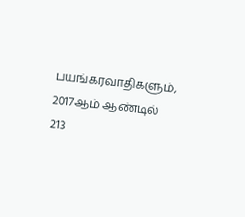பயங்கரவாதிகளும், 2017ஆம் ஆண்டில் 213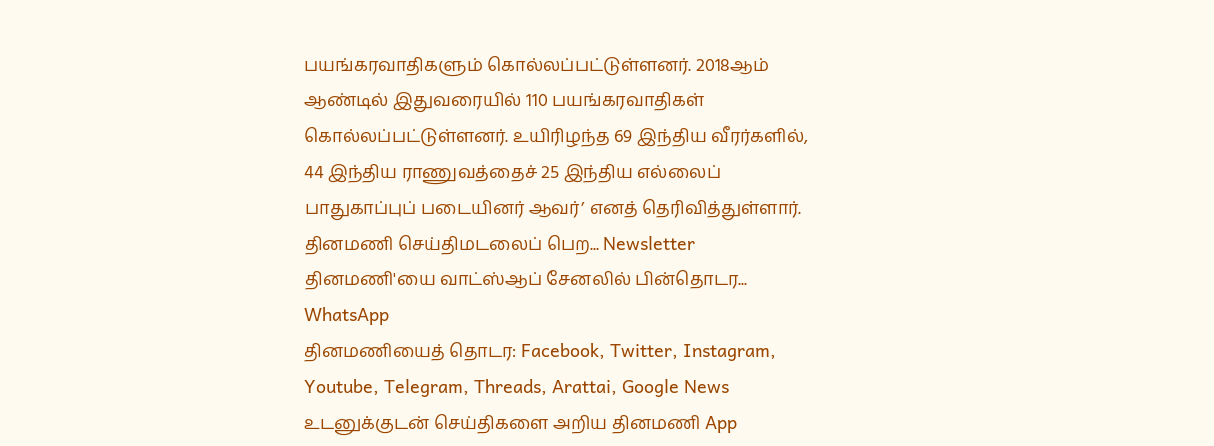பயங்கரவாதிகளும் கொல்லப்பட்டுள்ளனர். 2018ஆம் ஆண்டில் இதுவரையில் 110 பயங்கரவாதிகள் கொல்லப்பட்டுள்ளனர். உயிரிழந்த 69 இந்திய வீரர்களில், 44 இந்திய ராணுவத்தைச் 25 இந்திய எல்லைப் பாதுகாப்புப் படையினர் ஆவர்’ எனத் தெரிவித்துள்ளார்.
தினமணி செய்திமடலைப் பெற... Newsletter
தினமணி'யை வாட்ஸ்ஆப் சேனலில் பின்தொடர... WhatsApp
தினமணியைத் தொடர: Facebook, Twitter, Instagram, Youtube, Telegram, Threads, Arattai, Google News
உடனுக்குடன் செய்திகளை அறிய தினமணி App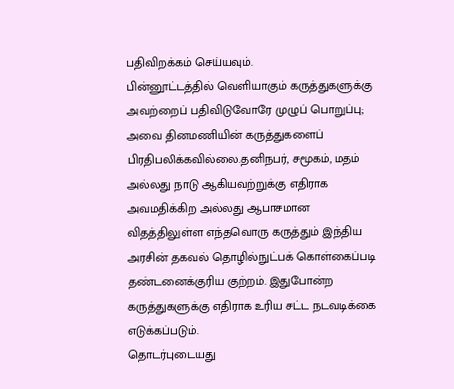பதிவிறக்கம் செய்யவும்.
பின்னூட்டத்தில் வெளியாகும் கருத்துகளுக்கு அவற்றைப் பதிவிடுவோரே முழுப் பொறுப்பு; அவை தினமணியின் கருத்துகளைப் பிரதிபலிக்கவில்லை.தனிநபர், சமூகம், மதம் அல்லது நாடு ஆகியவற்றுக்கு எதிராக அவமதிக்கிற அல்லது ஆபாசமான விதத்திலுள்ள எந்தவொரு கருத்தும் இந்திய அரசின் தகவல் தொழில்நுட்பக் கொள்கைப்படி தண்டனைக்குரிய குற்றம். இதுபோன்ற கருத்துகளுக்கு எதிராக உரிய சட்ட நடவடிக்கை எடுக்கப்படும்.
தொடர்புடையது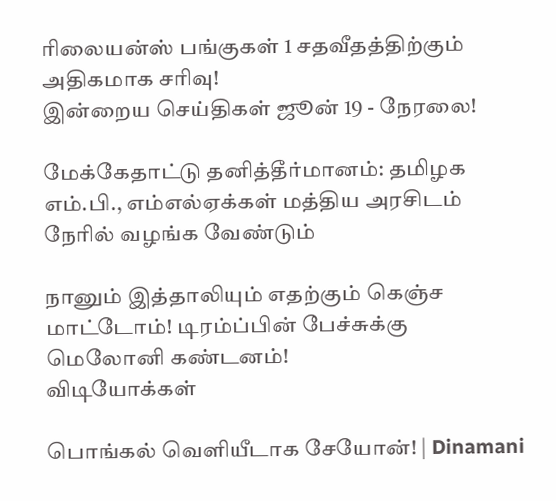ரிலையன்ஸ் பங்குகள் 1 சதவீதத்திற்கும் அதிகமாக சரிவு!
இன்றைய செய்திகள் ஜூன் 19 - நேரலை!

மேக்கேதாட்டு தனித்தீர்மானம்: தமிழக எம்.பி., எம்எல்ஏக்கள் மத்திய அரசிடம் நேரில் வழங்க வேண்டும்

நானும் இத்தாலியும் எதற்கும் கெஞ்ச மாட்டோம்! டிரம்ப்பின் பேச்சுக்கு மெலோனி கண்டனம்!
விடியோக்கள்

பொங்கல் வெளியீடாக சேயோன்! | Dinamani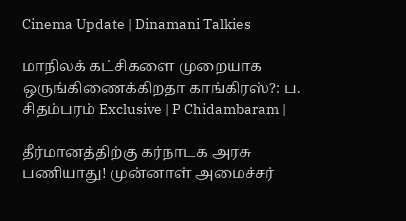Cinema Update | Dinamani Talkies

மாநிலக் கட்சிகளை முறையாக ஒருங்கிணைக்கிறதா காங்கிரஸ்?: ப. சிதம்பரம் Exclusive | P Chidambaram |

தீர்மானத்திற்கு கர்நாடக அரசு பணியாது! முன்னாள் அமைச்சர்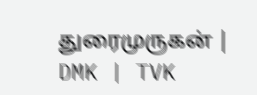துரைமுருகன் | DMK | TVK